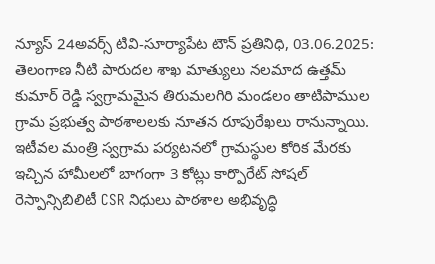న్యూస్ 24అవర్స్ టివి-సూర్యాపేట టౌన్ ప్రతినిధి, 03.06.2025: తెలంగాణ నీటి పారుదల శాఖ మాత్యులు నలమాద ఉత్తమ్ కుమార్ రెడ్డి స్వగ్రామమైన తిరుమలగిరి మండలం తాటిపాముల గ్రామ ప్రభుత్వ పాఠశాలలకు నూతన రూపురేఖలు రానున్నాయి. ఇటీవల మంత్రి స్వగ్రామ పర్యటనలో గ్రామస్థుల కోరిక మేరకు ఇచ్చిన హామీలలో బాగంగా 3 కోట్లు కార్పొరేట్ సోషల్ రెస్పాన్సిబిలిటీ CSR నిధులు పాఠశాల అభివృద్ధి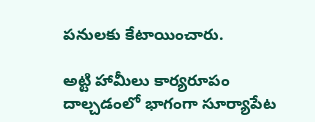పనులకు కేటాయించారు.

అట్టి హామీలు కార్యరూపం దాల్చడంలో భాగంగా సూర్యాపేట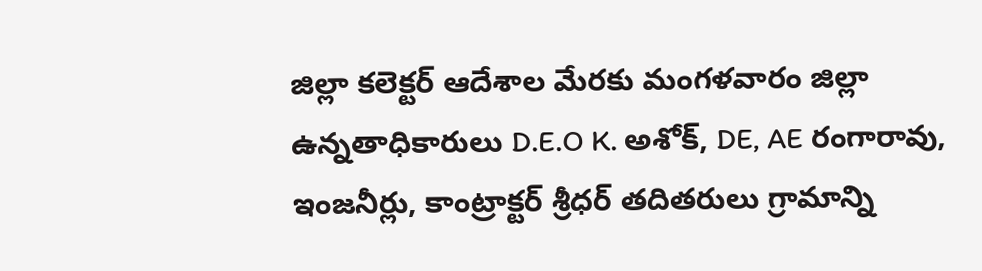జిల్లా కలెక్టర్ ఆదేశాల మేరకు మంగళవారం జిల్లా ఉన్నతాధికారులు D.E.O K. అశోక్, DE, AE రంగారావు, ఇంజనీర్లు, కాంట్రాక్టర్ శ్రీధర్ తదితరులు గ్రామాన్ని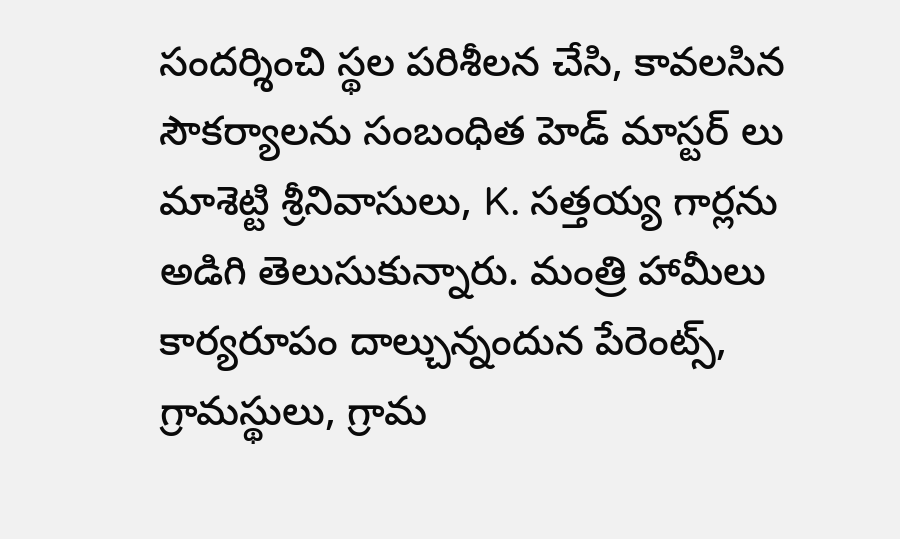సందర్శించి స్థల పరిశీలన చేసి, కావలసిన సౌకర్యాలను సంబంధిత హెడ్ మాస్టర్ లు మాశెట్టి శ్రీనివాసులు, K. సత్తయ్య గార్లను అడిగి తెలుసుకున్నారు. మంత్రి హామీలు కార్యరూపం దాల్చున్నందున పేరెంట్స్, గ్రామస్థులు, గ్రామ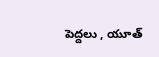పెద్దలు , యూత్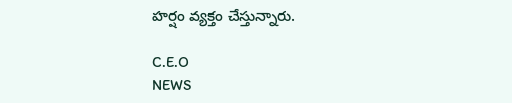హర్షం వ్యక్తం చేస్తున్నారు.

C.E.O
NEWS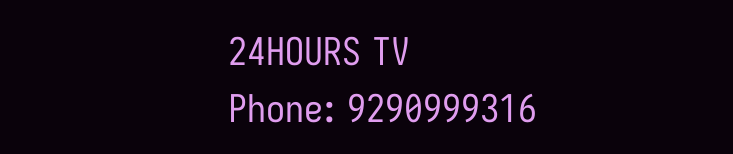24HOURS TV
Phone: 9290999316